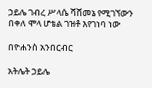ኃይሌ ገብረ ሥላሴ ሻሸመኔ የሚገኘውን በቀለ ሞላ ሆቴል ገዝቶ እየገነባ ነው

በዮሐንስ አንበርብር

አትሌት ኃይሌ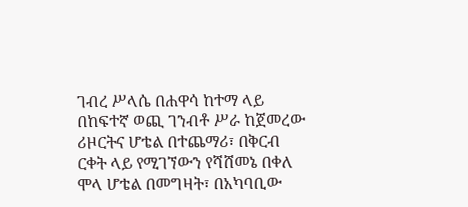ገብረ ሥላሴ በሐዋሳ ከተማ ላይ በከፍተኛ ወጪ ገንብቶ ሥራ ከጀመረው ሪዞርትና ሆቴል በተጨማሪ፣ በቅርብ ርቀት ላይ የሚገኘውን የሻሸመኔ በቀለ ሞላ ሆቴል በመግዛት፣ በአካባቢው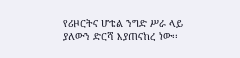የሪዞርትና ሆቴል ንግድ ሥራ ላይ ያለውን ድርሻ እያጠናከረ ነው፡፡